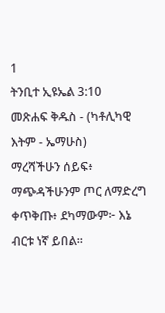1
ትንቢተ ኢዩኤል 3:10
መጽሐፍ ቅዱስ - (ካቶሊካዊ እትም - ኤማሁስ)
ማረሻችሁን ሰይፍ፥ ማጭዳችሁንም ጦር ለማድረግ ቀጥቅጡ፥ ደካማውም፦ እኔ ብርቱ ነኛ ይበል።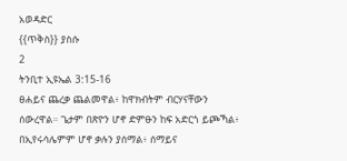አወዳድር
{{ጥቅስ}} ያስሱ
2
ትንቢተ ኢዩኤል 3:15-16
ፀሐይና ጨረቃ ጨልመዋል፥ ከዋክብትም ብርሃናቸውን ሰውረዋል። ጌታም በጽዮን ሆኖ ድምፁን ከፍ አድርጎ ይጮኻል፥ በኢየሩሳሌምም ሆኖ ቃሉን ያሰማል፥ ሰማይና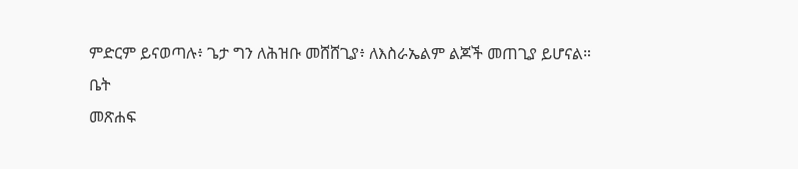ምድርም ይናወጣሉ፥ ጌታ ግን ለሕዝቡ መሸሸጊያ፥ ለእስራኤልም ልጆች መጠጊያ ይሆናል።
ቤት
መጽሐፍ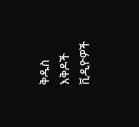ቅዱስ
እቅዶች
ቪዲዮዎች